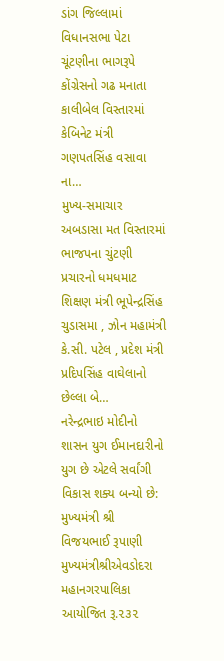ડાંગ જિલ્લામાં વિધાનસભા પેટા ચૂંટણીના ભાગરૂપે કોંગ્રેસનો ગઢ મનાતા કાલીબેલ વિસ્તારમાં કેબિનેટ મંત્રી ગણપતસિંહ વસાવા ના…
મુખ્ય-સમાચાર
અબડાસા મત વિસ્તારમાં ભાજપના ચુંટણી પ્રચારનો ધમધમાટ
શિક્ષણ મંત્રી ભૂપેન્દ્રસિંહ ચુડાસમા , ઝોન મહામંત્રી કે.સી. પટેલ , પ્રદેશ મંત્રી પ્રદિપસિંહ વાઘેલાનો છેલ્લા બે…
નરેન્દ્રભાઇ મોદીનો શાસન યુગ ઈમાનદારીનો યુગ છે એટલે સર્વાંગી વિકાસ શક્ય બન્યો છે: મુખ્યમંત્રી શ્રી વિજયભાઈ રૂપાણી
મુખ્યમંત્રીશ્રીએવડોદરા મહાનગરપાલિકા આયોજિત રૂ.૨૩૨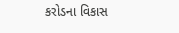કરોડના વિકાસ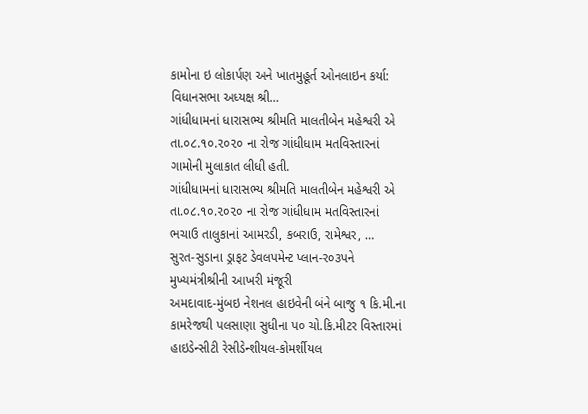કામોના ઇ લોકાર્પણ અને ખાતમુહૂર્ત ઓનલાઇન કર્યા: વિધાનસભા અધ્યક્ષ શ્રી…
ગાંધીધામનાં ધારાસભ્ય શ્રીમતિ માલતીબેન મહેશ્વરી એ તા.૦૮.૧૦.૨૦૨૦ ના રોજ ગાંધીધામ મતવિસ્તારનાં ગામોની મુલાકાત લીધી હતી.
ગાંધીધામનાં ધારાસભ્ય શ્રીમતિ માલતીબેન મહેશ્વરી એ તા.૦૮.૧૦.૨૦૨૦ ના રોજ ગાંધીધામ મતવિસ્તારનાં ભચાઉ તાલુકાનાં આમરડી, કબરાઉ, રામેશ્વર, …
સુરત-સુડાના ડ્રાફટ ડેવલપમેન્ટ પ્લાન-ર૦૩પને મુખ્યમંત્રીશ્રીની આખરી મંજૂરી
અમદાવાદ-મુંબઇ નેશનલ હાઇવેની બંને બાજુ ૧ કિ.મી.ના કામરેજથી પલસાણા સુધીના પ૦ ચો.કિ.મીટર વિસ્તારમાં હાઇડેન્સીટી રેસીડેન્શીયલ-કોમર્શીયલ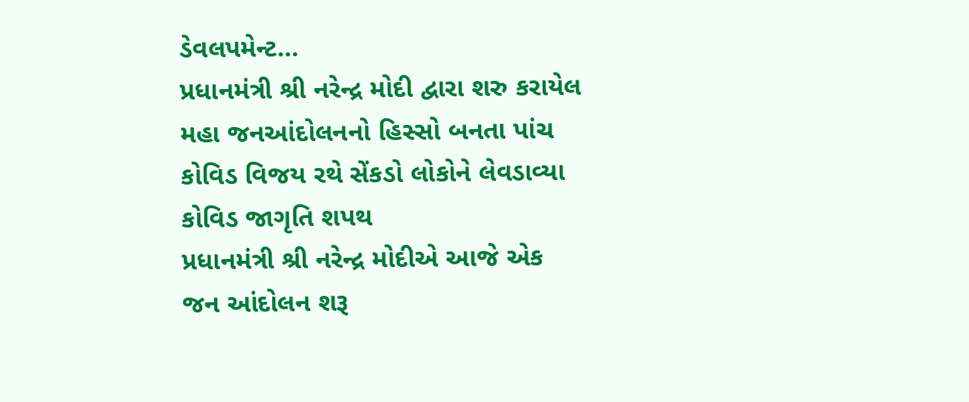ડેવલપમેન્ટ…
પ્રધાનમંત્રી શ્રી નરેન્દ્ર મોદી દ્વારા શરુ કરાયેલ મહા જનઆંદોલનનો હિસ્સો બનતા પાંચ કોવિડ વિજય રથે સેંકડો લોકોને લેવડાવ્યા કોવિડ જાગૃતિ શપથ
પ્રધાનમંત્રી શ્રી નરેન્દ્ર મોદીએ આજે એક જન આંદોલન શરૂ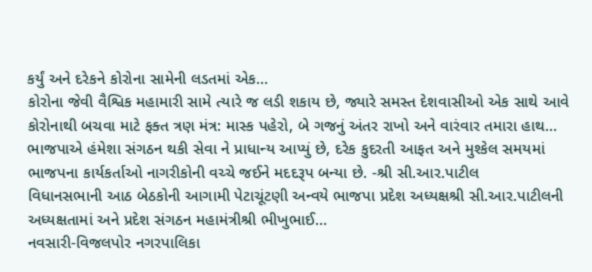કર્યું અને દરેકને કોરોના સામેની લડતમાં એક…
કોરોના જેવી વૈશ્વિક મહામારી સામે ત્યારે જ લડી શકાય છે, જ્યારે સમસ્ત દેશવાસીઓ એક સાથે આવે
કોરોનાથી બચવા માટે ફક્ત ત્રણ મંત્ર: માસ્ક પહેરો, બે ગજનું અંતર રાખો અને વારંવાર તમારા હાથ…
ભાજપાએ હંમેશા સંગઠન થકી સેવા ને પ્રાધાન્ય આપ્યું છે, દરેક કુદરતી આફત અને મુશ્કેલ સમયમાં ભાજપના કાર્યકર્તાઓ નાગરીકોની વચ્ચે જઈને મદદરૂપ બન્યા છે. -શ્રી સી.આર.પાટીલ
વિધાનસભાની આઠ બેઠકોની આગામી પેટાચૂંટણી અન્વયે ભાજપા પ્રદેશ અધ્યક્ષશ્રી સી.આર.પાટીલની અધ્યક્ષતામાં અને પ્રદેશ સંગઠન મહામંત્રીશ્રી ભીખુભાઈ…
નવસારી-વિજલપોર નગરપાલિકા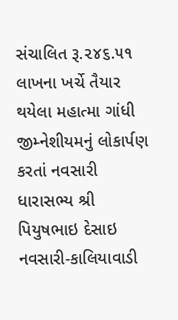સંચાલિત રૂ.૨૪૬.૫૧ લાખના ખર્ચે તૈયાર થયેલા મહાત્મા ગાંધી જીમ્નેશીયમનું લોકાર્પણ કરતાં નવસારી ધારાસભ્ય શ્રી પિયુષભાઇ દેસાઇ
નવસારી-કાલિયાવાડી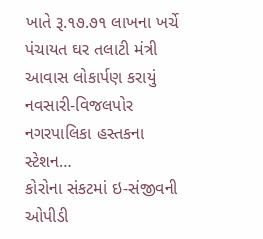ખાતે રૂ.૧૭.૭૧ લાખના ખર્ચે પંચાયત ઘર તલાટી મંત્રી આવાસ લોકાર્પણ કરાયું નવસારી-વિજલપોર નગરપાલિકા હસ્તકના સ્ટેશન…
કોરોના સંકટમાં ઇ-સંજીવની ઓપીડી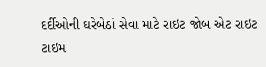દર્દીઓની ઘરેબેઠાં સેવા માટે રાઇટ જોબ એટ રાઇટ ટાઇમ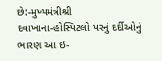છે:-મુખ્યમંત્રીશ્રી
દવાખાના-હોસ્પિટલો પરનું દર્દીઓનું ભારણ આ ઇ-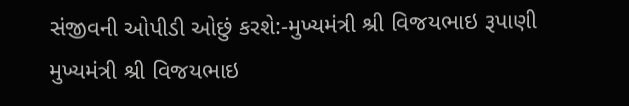સંજીવની ઓપીડી ઓછું કરશે:-મુખ્યમંત્રી શ્રી વિજયભાઇ રૂપાણી મુખ્યમંત્રી શ્રી વિજયભાઇ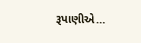રૂપાણીએ…